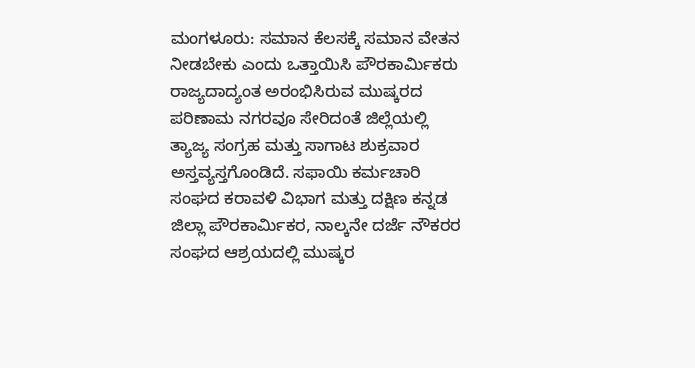ಮಂಗಳೂರು: ಸಮಾನ ಕೆಲಸಕ್ಕೆ ಸಮಾನ ವೇತನ ನೀಡಬೇಕು ಎಂದು ಒತ್ತಾಯಿಸಿ ಪೌರಕಾರ್ಮಿಕರು ರಾಜ್ಯದಾದ್ಯಂತ ಅರಂಭಿಸಿರುವ ಮುಷ್ಕರದ ಪರಿಣಾಮ ನಗರವೂ ಸೇರಿದಂತೆ ಜಿಲ್ಲೆಯಲ್ಲಿ ತ್ಯಾಜ್ಯ ಸಂಗ್ರಹ ಮತ್ತು ಸಾಗಾಟ ಶುಕ್ರವಾರ ಅಸ್ತವ್ಯಸ್ತಗೊಂಡಿದೆ. ಸಫಾಯಿ ಕರ್ಮಚಾರಿ ಸಂಘದ ಕರಾವಳಿ ವಿಭಾಗ ಮತ್ತು ದಕ್ಷಿಣ ಕನ್ನಡ ಜಿಲ್ಲಾ ಪೌರಕಾರ್ಮಿಕರ, ನಾಲ್ಕನೇ ದರ್ಜೆ ನೌಕರರ ಸಂಘದ ಆಶ್ರಯದಲ್ಲಿ ಮುಷ್ಕರ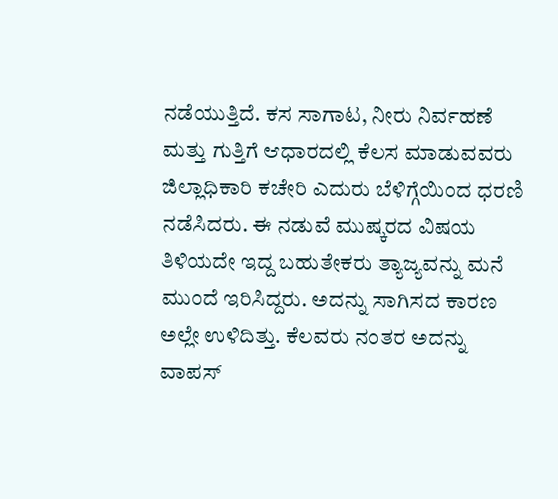ನಡೆಯುತ್ತಿದೆ. ಕಸ ಸಾಗಾಟ, ನೀರು ನಿರ್ವಹಣೆ ಮತ್ತು ಗುತ್ತಿಗೆ ಆಧಾರದಲ್ಲಿ ಕೆಲಸ ಮಾಡುವವರು ಜಿಲ್ಲಾಧಿಕಾರಿ ಕಚೇರಿ ಎದುರು ಬೆಳಿಗ್ಗೆಯಿಂದ ಧರಣಿ ನಡೆಸಿದರು. ಈ ನಡುವೆ ಮುಷ್ಕರದ ವಿಷಯ ತಿಳಿಯದೇ ಇದ್ದ ಬಹುತೇಕರು ತ್ಯಾಜ್ಯವನ್ನು ಮನೆ ಮುಂದೆ ಇರಿಸಿದ್ದರು. ಅದನ್ನು ಸಾಗಿಸದ ಕಾರಣ ಅಲ್ಲೇ ಉಳಿದಿತ್ತು. ಕೆಲವರು ನಂತರ ಅದನ್ನು ವಾಪಸ್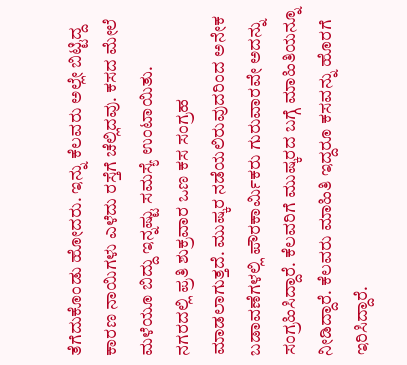ತೆಗೆದುಕೊಂಡು ಹೋದರು. ಇನ್ನು ಕೆಲವರು ಅಲ್ಲೇ ಬಿಟ್ಟಿದ್ದ ಕಾರಣ ನಾಯಿಗಳು ಎಳೆದು ರಸ್ತೆಗೆ ಚೆಲ್ಲಿದವು. ಕಸದ ಮೇಲೆ ಮಳೆಯೂ ಬಿದ್ದು ಇನ್ನಷ್ಟು ಸಮಸ್ಯೆ ಉಂಟಾಯಿತು.
ನಗರದಲ್ಲಿ ಪ್ರತಿ ಶುಕ್ರವಾರ ಒಣ ಕಸ ಸಂಗ್ರಹ ಮಾಡಲಾಗುತ್ತದೆ. ಮುಷ್ಕರ ನಡೆಯಲಿರುವುದರಿಂದ ಅನೇಕ ಬಡಾವಣೆಗಳಲ್ಲಿ ಪೌರಕಾರ್ಮಿಕರು ಗುರುವಾರವೇ ಅದನ್ನು ಸಂಗ್ರಹಿಸಿದ್ದಾರೆ. ಕೆಲವರಿಗೆ ಮುಷ್ಕರದ ಬಗ್ಗೆ ಮಾಹಿತಿಯನ್ನೂ ನೀಡಿದ್ದಾರೆ. ಕೆಲವರು ಮಾಹಿತಿ ಇದ್ದರೂ ಕಸವನ್ನು ಹೊರಗೆ ಇರಿಸಿದ್ದಾರೆ.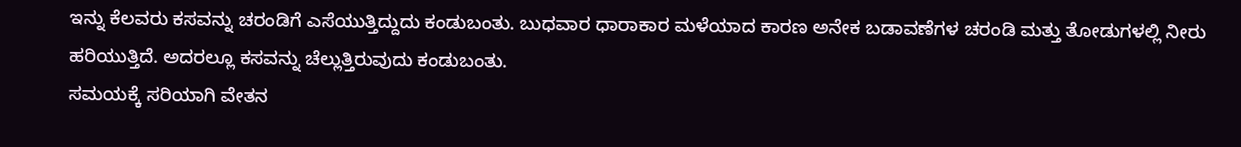ಇನ್ನು ಕೆಲವರು ಕಸವನ್ನು ಚರಂಡಿಗೆ ಎಸೆಯುತ್ತಿದ್ದುದು ಕಂಡುಬಂತು. ಬುಧವಾರ ಧಾರಾಕಾರ ಮಳೆಯಾದ ಕಾರಣ ಅನೇಕ ಬಡಾವಣೆಗಳ ಚರಂಡಿ ಮತ್ತು ತೋಡುಗಳಲ್ಲಿ ನೀರು ಹರಿಯುತ್ತಿದೆ. ಅದರಲ್ಲೂ ಕಸವನ್ನು ಚೆಲ್ಲುತ್ತಿರುವುದು ಕಂಡುಬಂತು.
ಸಮಯಕ್ಕೆ ಸರಿಯಾಗಿ ವೇತನ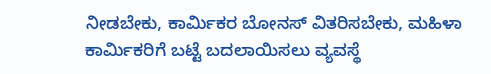ನೀಡಬೇಕು, ಕಾರ್ಮಿಕರ ಬೋನಸ್ ವಿತರಿಸಬೇಕು, ಮಹಿಳಾ ಕಾರ್ಮಿಕರಿಗೆ ಬಟ್ಟೆ ಬದಲಾಯಿಸಲು ವ್ಯವಸ್ಥೆ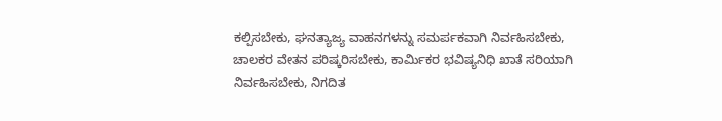ಕಲ್ಪಿಸಬೇಕು, ಘನತ್ಯಾಜ್ಯ ವಾಹನಗಳನ್ನು ಸಮರ್ಪಕವಾಗಿ ನಿರ್ವಹಿಸಬೇಕು, ಚಾಲಕರ ವೇತನ ಪರಿಷ್ಕರಿಸಬೇಕು, ಕಾರ್ಮಿಕರ ಭವಿಷ್ಯನಿಧಿ ಖಾತೆ ಸರಿಯಾಗಿ ನಿರ್ವಹಿಸಬೇಕು, ನಿಗದಿತ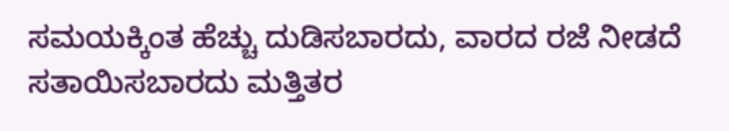ಸಮಯಕ್ಕಿಂತ ಹೆಚ್ಚು ದುಡಿಸಬಾರದು, ವಾರದ ರಜೆ ನೀಡದೆ ಸತಾಯಿಸಬಾರದು ಮತ್ತಿತರ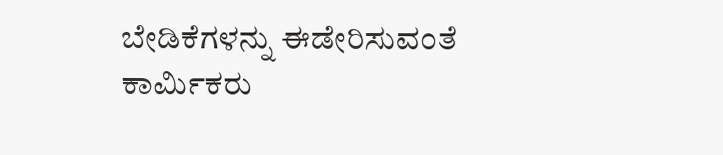ಬೇಡಿಕೆಗಳನ್ನು ಈಡೇರಿಸುವಂತೆ ಕಾರ್ಮಿಕರು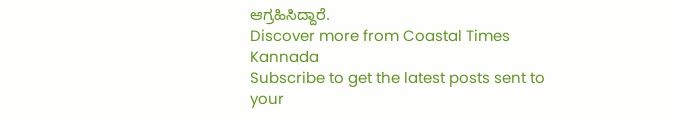ಆಗ್ರಹಿಸಿದ್ದಾರೆ.
Discover more from Coastal Times Kannada
Subscribe to get the latest posts sent to your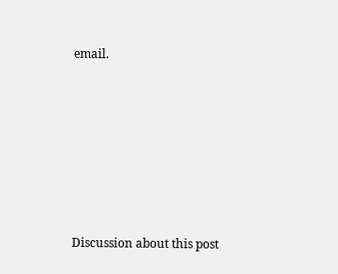email.








Discussion about this post